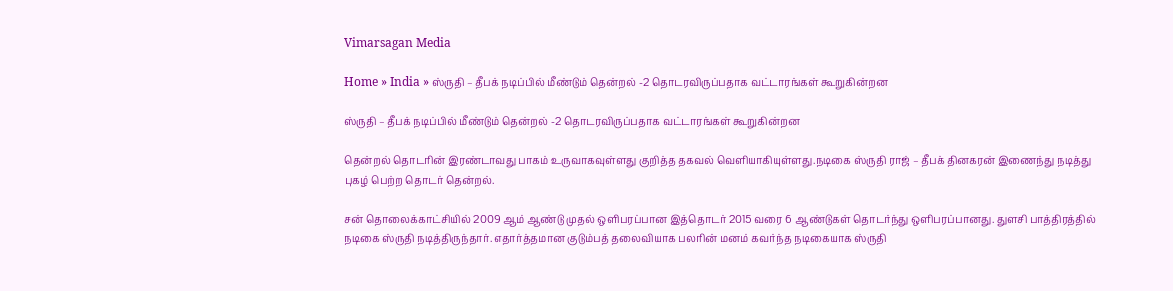Vimarsagan Media

Home » India » ஸ்ருதி – தீபக் நடிப்பில் மீண்டும் தென்றல் -2 தொடரவிருப்பதாக வட்டாரங்கள் கூறுகின்றன

ஸ்ருதி – தீபக் நடிப்பில் மீண்டும் தென்றல் -2 தொடரவிருப்பதாக வட்டாரங்கள் கூறுகின்றன

தென்றல் தொடரின் இரண்டாவது பாகம் உருவாகவுள்ளது குறித்த தகவல் வெளியாகியுள்ளது.நடிகை ஸ்ருதி ராஜ் – தீபக் தினகரன் இணைந்து நடித்து புகழ் பெற்ற தொடர் தென்றல்.

சன் தொலைக்காட்சியில் 2009 ஆம் ஆண்டு முதல் ஒளிபரப்பான இத்தொடர் 2015 வரை 6 ஆண்டுகள் தொடர்ந்து ஒளிபரப்பானது. துளசி பாத்திரத்தில் நடிகை ஸ்ருதி நடித்திருந்தார். எதார்த்தமான குடும்பத் தலைவியாக பலரின் மனம் கவர்ந்த நடிகையாக ஸ்ருதி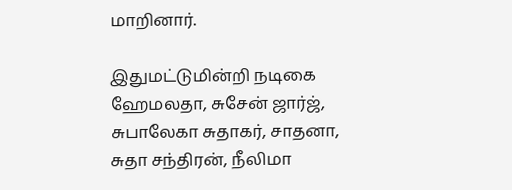மாறினார்.

இதுமட்டுமின்றி நடிகை ஹேமலதா, சுசேன் ஜார்ஜ், சுபாலேகா சுதாகர், சாதனா, சுதா சந்திரன், நீலிமா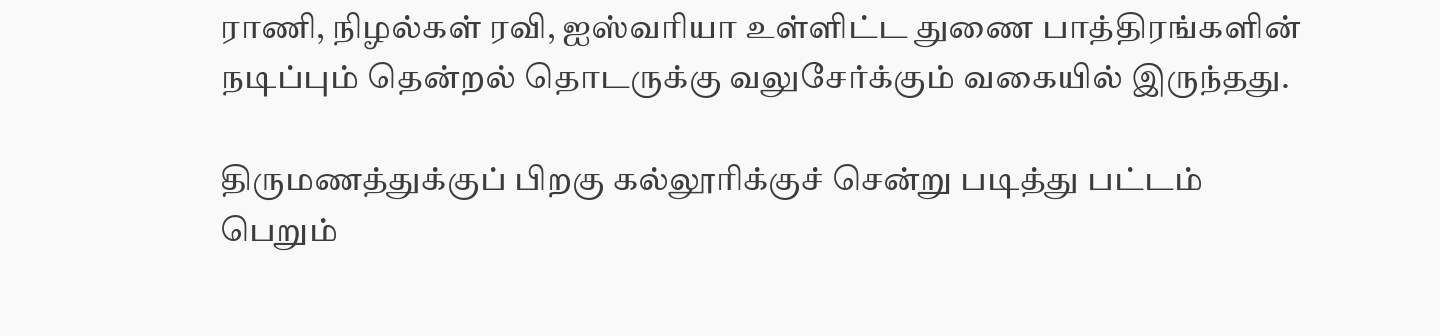ராணி, நிழல்கள் ரவி, ஐஸ்வரியா உள்ளிட்ட துணை பாத்திரங்களின் நடிப்பும் தென்றல் தொடருக்கு வலுசேர்க்கும் வகையில் இருந்தது.

திருமணத்துக்குப் பிறகு கல்லூரிக்குச் சென்று படித்து பட்டம் பெறும்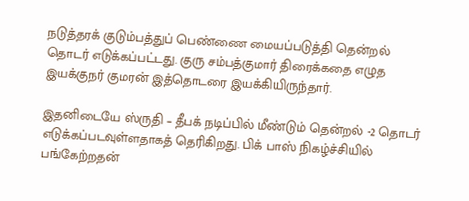நடுத்தரக் குடும்பத்துப் பெண்ணை மையப்படுத்தி தென்றல் தொடர் எடுக்கப்பட்டது. குரு சம்பத்குமார் திரைக்கதை எழுத இயக்குநர் குமரன் இத்தொடரை இயக்கியிருந்தார்.

இதனிடையே ஸ்ருதி – தீபக் நடிப்பில் மீண்டும் தென்றல் -2 தொடர் எடுக்கப்படவுள்ளதாகத் தெரிகிறது. பிக் பாஸ் நிகழ்ச்சியில் பங்கேற்றதன்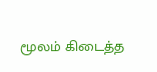மூலம் கிடைத்த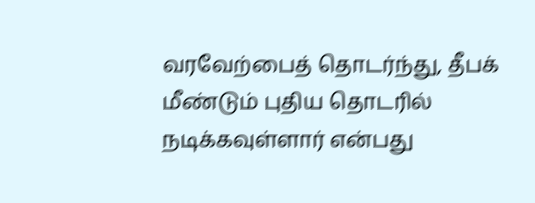வரவேற்பைத் தொடர்ந்து, தீபக் மீண்டும் புதிய தொடரில் நடிக்கவுள்ளார் என்பது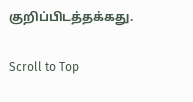குறிப்பிடத்தக்கது.

Scroll to Top